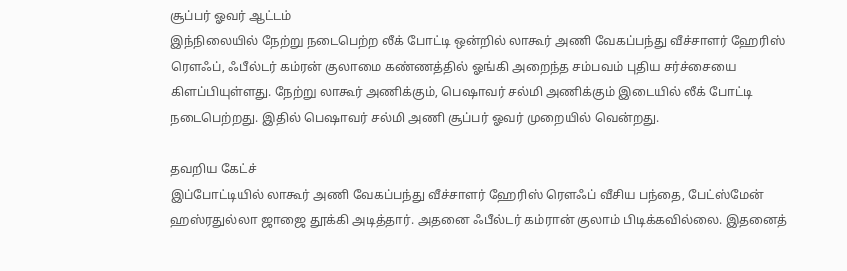சூப்பர் ஓவர் ஆட்டம்
இந்நிலையில் நேற்று நடைபெற்ற லீக் போட்டி ஒன்றில் லாகூர் அணி வேகப்பந்து வீச்சாளர் ஹேரிஸ் ரௌஃப், ஃபீல்டர் கம்ரன் குலாமை கண்ணத்தில் ஓங்கி அறைந்த சம்பவம் புதிய சர்ச்சையை கிளப்பியுள்ளது. நேற்று லாகூர் அணிக்கும், பெஷாவர் சல்மி அணிக்கும் இடையில் லீக் போட்டி நடைபெற்றது. இதில் பெஷாவர் சல்மி அணி சூப்பர் ஓவர் முறையில் வென்றது.

தவறிய கேட்ச்
இப்போட்டியில் லாகூர் அணி வேகப்பந்து வீச்சாளர் ஹேரிஸ் ரௌஃப் வீசிய பந்தை, பேட்ஸ்மேன் ஹஸ்ரதுல்லா ஜாஜை தூக்கி அடித்தார். அதனை ஃபீல்டர் கம்ரான் குலாம் பிடிக்கவில்லை. இதனைத்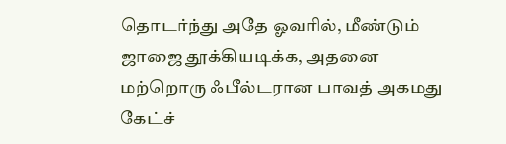தொடர்ந்து அதே ஓவரில், மீண்டும் ஜாஜை தூக்கியடிக்க, அதனை மற்றொரு ஃபீல்டரான பாவத் அகமது கேட்ச்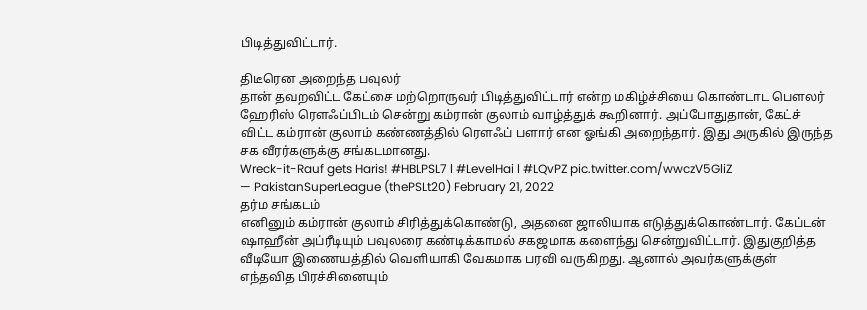பிடித்துவிட்டார்.

திடீரென அறைந்த பவுலர்
தான் தவறவிட்ட கேட்சை மற்றொருவர் பிடித்துவிட்டார் என்ற மகிழ்ச்சியை கொண்டாட பௌலர் ஹேரிஸ் ரௌஃப்பிடம் சென்று கம்ரான் குலாம் வாழ்த்துக் கூறினார். அப்போதுதான், கேட்ச் விட்ட கம்ரான் குலாம் கண்ணத்தில் ரௌஃப் பளார் என ஓங்கி அறைந்தார். இது அருகில் இருந்த சக வீரர்களுக்கு சங்கடமானது.
Wreck-it-Rauf gets Haris! #HBLPSL7 l #LevelHai l #LQvPZ pic.twitter.com/wwczV5GliZ
— PakistanSuperLeague (thePSLt20) February 21, 2022
தர்ம சங்கடம்
எனினும் கம்ரான் குலாம் சிரித்துக்கொண்டு, அதனை ஜாலியாக எடுத்துக்கொண்டார். கேப்டன் ஷாஹீன் அப்ரீடியும் பவுலரை கண்டிக்காமல் சகஜமாக களைந்து சென்றுவிட்டார். இதுகுறித்த வீடியோ இணையத்தில் வெளியாகி வேகமாக பரவி வருகிறது. ஆனால் அவர்களுக்குள் எந்தவித பிரச்சினையும்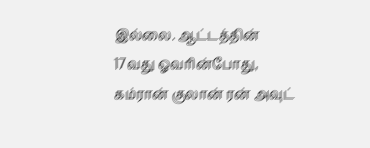இல்லை. ஆட்டத்தின் 17வது ஓவரின்போது, கம்ரான் குலான் ரன் அவுட்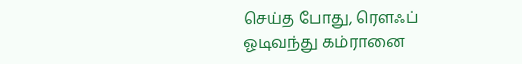செய்த போது, ரௌஃப் ஓடிவந்து கம்ரானை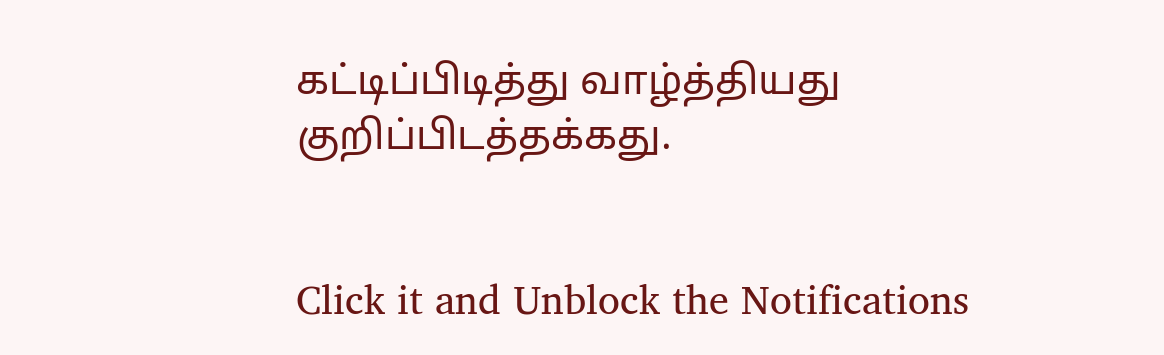கட்டிப்பிடித்து வாழ்த்தியது குறிப்பிடத்தக்கது.


Click it and Unblock the Notifications